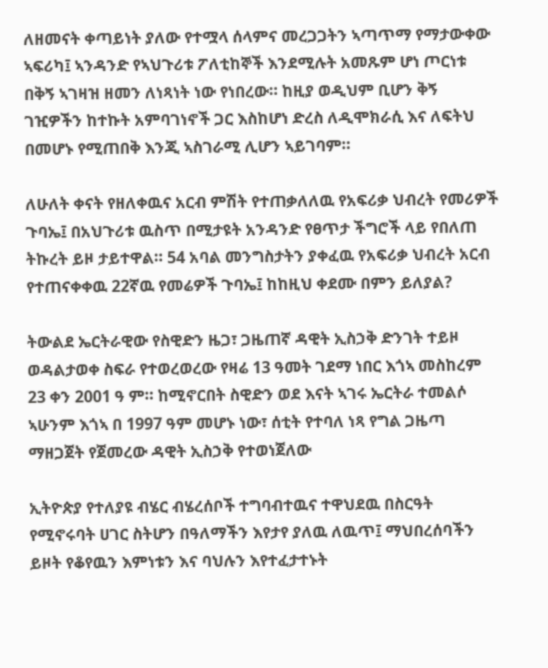ለዘመናት ቀጣይነት ያለው የተሟላ ሰላምና መረጋጋትን ኣጣጥማ የማታውቀው ኣፍሪካ፤ ኣንዳንድ የኣህጉሪቱ ፖለቲከኞች እንደሚሉት አመጹም ሆነ ጦርነቱ በቅኝ ኣገዛዝ ዘመን ለነጻነት ነው የነበረው። ከዚያ ወዲህም ቢሆን ቅኝ ገዢዎችን ከተኩት አምባገነኖች ጋር እስከሆነ ድረስ ለዲሞክራሲ እና ለፍትህ በመሆኑ የሚጠበቅ እንጂ ኣስገራሚ ሊሆን ኣይገባም።

ለሁለት ቀናት የዘለቀዉና አርብ ምሽት የተጠቃለለዉ የአፍሪቃ ህብረት የመሪዎች ጉባኤ፤ በአህጉሪቱ ዉስጥ በሚታዩት አንዳንድ የፀጥታ ችግሮች ላይ የበለጠ ትኩረት ይዞ ታይተዋል። 54 አባል መንግስታትን ያቀፈዉ የአፍሪቃ ህብረት አርብ የተጠናቀቀዉ 22ኛዉ የመሬዎች ጉባኤ፤ ከከዚህ ቀደሙ በምን ይለያል?

ትውልደ ኤርትራዊው የስዊድን ዜጋ፣ ጋዜጠኛ ዳዊት ኢስኃቅ ድንገት ተይዞ ወዳልታወቀ ስፍራ የተወረወረው የዛሬ 13 ዓመት ገደማ ነበር እጎኣ መስከረም 23 ቀን 2001 ዓ ም። ከሚኖርበት ስዊድን ወደ እናት ኣገሩ ኤርትራ ተመልሶ ኣሁንም እጎኣ በ 1997 ዓም መሆኑ ነው፣ ሰቲት የተባለ ነጻ የግል ጋዜጣ ማዘጋጀት የጀመረው ዳዊት ኢስኃቅ የተወነጀለው

ኢትዮጵያ የተለያዩ ብሄር ብሄረሰቦች ተግባብተዉና ተዋህደዉ በስርዓት የሚኖሩባት ሀገር ስትሆን በዓለማችን እየታየ ያለዉ ለዉጥ፤ ማህበረሰባችን ይዞት የቆየዉን እምነቱን እና ባህሉን እየተፈታተኑት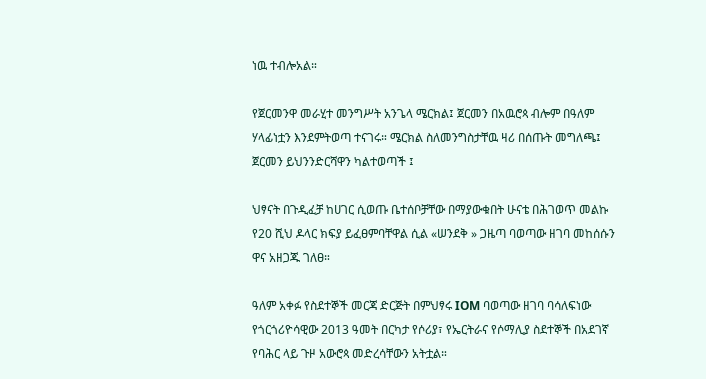ነዉ ተብሎአል።

የጀርመንዋ መራሂተ መንግሥት አንጌላ ሜርክል፤ ጀርመን በአዉሮጳ ብሎም በዓለም ሃላፊነቷን እንደምትወጣ ተናገሩ። ሜርክል ስለመንግስታቸዉ ዛሪ በሰጡት መግለጫ፤ ጀርመን ይህንንድርሻዋን ካልተወጣች ፤

ህፃናት በጉዲፈቻ ከሀገር ሲወጡ ቤተሰቦቻቸው በማያውቁበት ሁናቴ በሕገወጥ መልኩ የ20 ሺህ ዶላር ክፍያ ይፈፀምባቸዋል ሲል «ሠንደቅ » ጋዜጣ ባወጣው ዘገባ መከሰሱን ዋና አዘጋጁ ገለፀ።

ዓለም አቀፉ የስደተኞች መርጃ ድርጅት በምህፃሩ IOM ባወጣው ዘገባ ባሳለፍነው የጎርጎሪዮሳዊው 2013 ዓመት በርካታ የሶሪያ፣ የኤርትራና የሶማሊያ ስደተኞች በአደገኛ የባሕር ላይ ጉዞ አውሮጳ መድረሳቸውን አትቷል።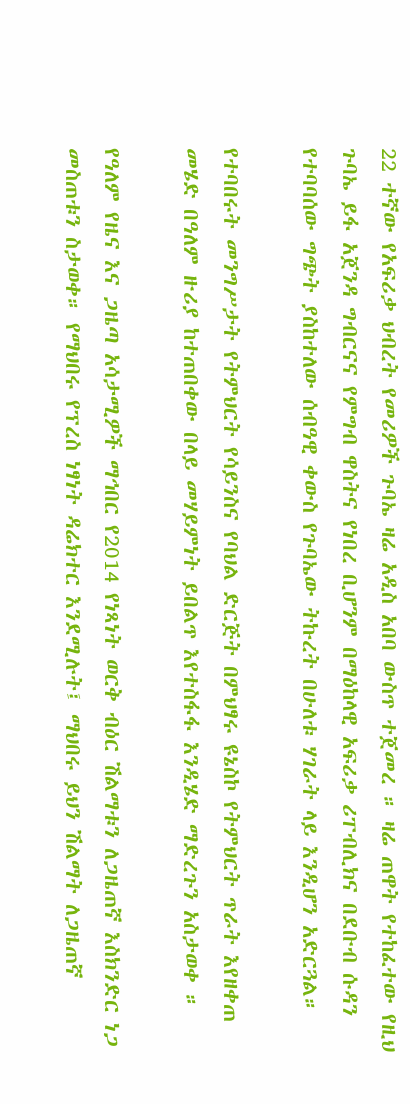22 ተኛው የአፍሪቃ ህብረት የመሪዎች ጉባኤ ዛሬ አዲስ አበባ ውስጥ ተጀመረ ። ዛሬ ጠዋት የተከፈተው የዚህ ጉባኤ ይፋ አጀንዳ ግብርናና የምግብ ዋስትና የነበረ ቢሆንም በማዕከላዊ አፍሪቃ ሪፐብሊክና በደቡብ ሱዳን የተባባሰው ግጭት ያስከተለው ሰብዓዊ ቀውስ የጉባኤው ትኩረት በሁለቱ ሃገራት ላይ እንዲሆን አድርጓል።

የተባበሩት መንግሥታት የትምህርት የሳይንስና የባህል ድርጅት በምህፃሩ ዩኔስኮ የትምህርት ጥራት እየዘቀጠ መሄድ በዓለም ዙሪያ ከተጠበቀው በላይ መሃይምነት ይበልጥ እየተስፋፋ እንዲሄድ ማድረጉን አስታወቀ ።

የዓለም የዜና እና ጋዜጣ አሳታሚዎች ማኅበር የ2014 የነጻነት ወርቅ ብዕር ሽልማቱን ለጋዜጠኛ እስክንድር ነጋ መስጠቱን ስታወቀ። የማህበሩ የፕረስ ነፃነት ዳሬክተር እንደሚሉት፤ ማህበሩ ይህን ሽልማት ለጋዜጠኛ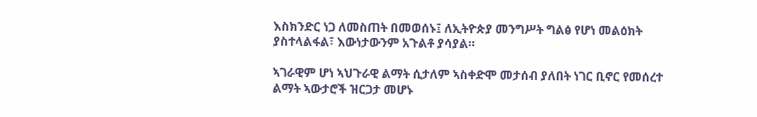እስክንድር ነጋ ለመስጠት በመወሰኑ፤ ለኢትዮጵያ መንግሥት ግልፅ የሆነ መልዕክት ያስተላልፋል፣ እውነታውንም አጉልቶ ያሳያል።

ኣገራዊም ሆነ ኣህጉራዊ ልማት ሲታለም ኣስቀድሞ መታሰብ ያለበት ነገር ቢኖር የመሰረተ ልማት ኣውታሮች ዝርጋታ መሆኑ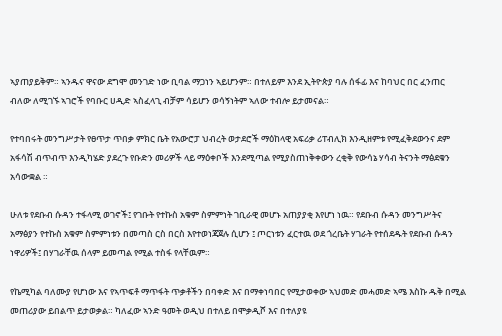ኣያጠያይቅም። ኣንዱና ዋናው ደግሞ መንገድ ነው ቢባል ማጋነን ኣይሆንም። በተለይም እንደ ኢትዮጵያ ባሉ ሰፋፊ እና ከባህር በር ፈንጠር ብለው ለሚገኙ ኣገሮች የባቡር ሀዲድ ኣስፈላጊ ብቻም ሳይሆን ወሳኝነትም ኣለው ተብሎ ይታመናል።

የተባበሩት መንግሥታት የፀጥታ ጥበቃ ምክር ቤት የአውሮፓ ህብረት ወታደሮች ማዕከላዊ አፍሪቃ ሪፐብሊክ እንዲዘምቱ የሚፈቅደውንና ደም አፋሳሽ ብጥብጥ እንዲካሄድ ያደረጉ የቡድን መሪዎች ላይ ማዕቀቦች እንደሚጣል የሚያስጠነቅቀውን ረቂቅ የውሳኔ ሃሳብ ትናንት ማፅደቁን አሳውቋል ።

ሁለቱ የደቡብ ሱዳን ተፋላሚ ወገኖች፤ የገቡት የተኩስ አቁም ስምምነት ገቢራዊ መሆኑ አጠያያቂ እየሆነ ነዉ። የደቡብ ሱዳን መንግሥትና አማፅያን የተኩስ አቁም ስምምነቱን በመጣስ ርስ በርስ እየተወነጃጀሉ ሲሆን ፤ ጦርነቱን ፈርተዉ ወደ ጎረቤት ሃገራት የተሰደዱት የደቡብ ሱዳን ነዋሪዎች፤ በሃገራቸዉ ሰላም ይመጣል የሚል ተስፋ የላቸዉም።

የኬሚካል ባለሙያ የሆነው እና የኣጥፍቶ ማጥፋት ጥቃቶችን በባቀድ እና በማቀነባበር የሚታወቀው ኣህመድ መሓመድ ኣሜ እስኩ ዱቅ በሚል መጠሪያው ይበልጥ ይታወቃል። ካለፈው ኣንድ ዓመት ወዲህ በተለይ በሞቃዲሾ እና በተለያዩ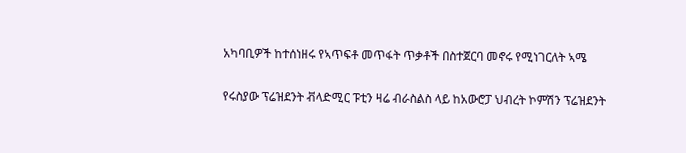አካባቢዎች ከተሰነዘሩ የኣጥፍቶ መጥፋት ጥቃቶች በስተጀርባ መኖሩ የሚነገርለት ኣሜ

የሩስያው ፕሬዝደንት ቭላድሚር ፑቲን ዛሬ ብራስልስ ላይ ከአውሮፓ ህብረት ኮምሽን ፕሬዝደንት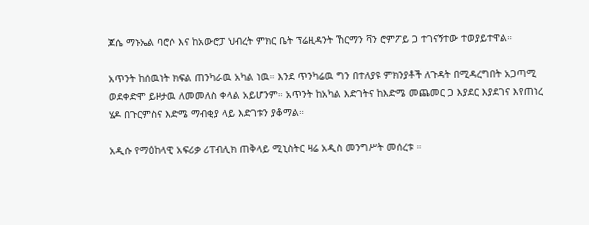ጆሴ ማኑኤል ባሮሶ እና ከአውሮፓ ህብረት ምክር ቤት ፕሬዚዳንት ኸርማን ቫን ሮምፖይ ጋ ተገናኝተው ተወያይተዋል።

አጥንት ከሰዉነት ክፍል ጠንካራዉ አካል ነዉ። እንደ ጥንካሬዉ ግን በተለያዩ ምክንያቶች ለጉዳት በሚዳረግበት አጋጣሚ ወደቀድሞ ይዞታዉ ለመመለስ ቀላል አይሆንም። አጥንት ከአካል እድገትና ከእድሜ መጨመር ጋ እያደር እያደገና እየጠነረ ሄዶ በጉርምስና እድሜ ማብቂያ ላይ እድገቱን ያቆማል።

አዲሱ የማዕከላዊ አፍሪቃ ሪፐብሊክ ጠቅላይ ሚኒስትር ዛሬ አዲስ መንግሥት መሰረቱ ።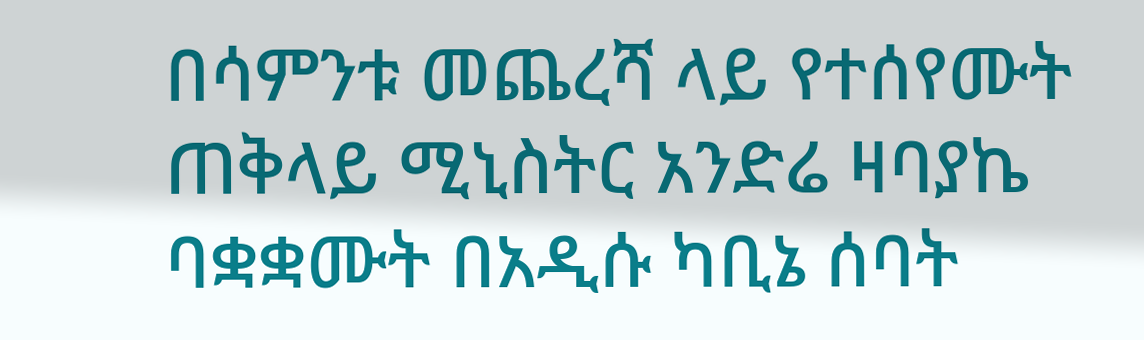በሳምንቱ መጨረሻ ላይ የተሰየሙት ጠቅላይ ሚኒስትር አንድሬ ዛባያኬ ባቋቋሙት በአዲሱ ካቢኔ ሰባት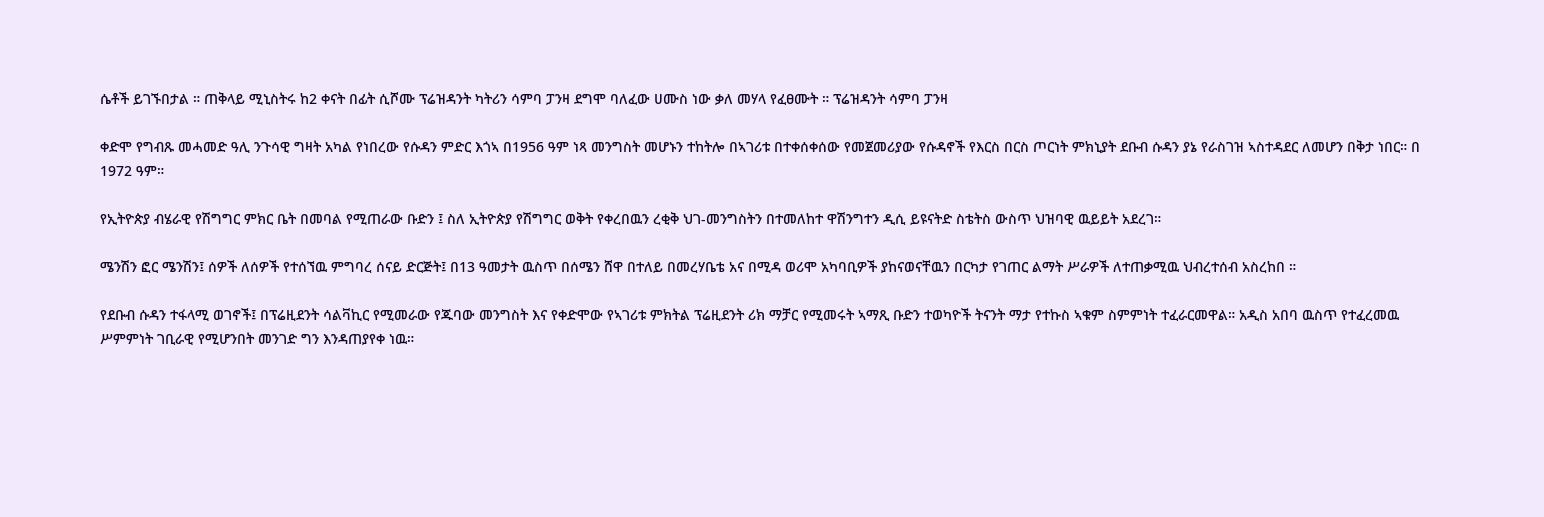ሴቶች ይገኙበታል ። ጠቅላይ ሚኒስትሩ ከ2 ቀናት በፊት ሲሾሙ ፕሬዝዳንት ካትሪን ሳምባ ፓንዛ ደግሞ ባለፈው ሀሙስ ነው ቃለ መሃላ የፈፀሙት ። ፕሬዝዳንት ሳምባ ፓንዛ

ቀድሞ የግብጹ መሓመድ ዓሊ ንጉሳዊ ግዛት አካል የነበረው የሱዳን ምድር እጎኣ በ1956 ዓም ነጻ መንግስት መሆኑን ተከትሎ በኣገሪቱ በተቀሰቀሰው የመጀመሪያው የሱዳኖች የእርስ በርስ ጦርነት ምክኒያት ደቡብ ሱዳን ያኔ የራስገዝ ኣስተዳደር ለመሆን በቅታ ነበር። በ 1972 ዓም።

የኢትዮጵያ ብሄራዊ የሽግግር ምክር ቤት በመባል የሚጠራው ቡድን ፤ ስለ ኢትዮጵያ የሽግግር ወቅት የቀረበዉን ረቂቅ ህገ-መንግስትን በተመለከተ ዋሽንግተን ዲሲ ይዩናትድ ስቴትስ ውስጥ ህዝባዊ ዉይይት አደረገ።

ሜንሽን ፎር ሜንሽን፤ ሰዎች ለሰዎች የተሰኘዉ ምግባረ ሰናይ ድርጅት፤ በ13 ዓመታት ዉስጥ በሰሜን ሸዋ በተለይ በመረሃቤቴ አና በሚዳ ወሪሞ አካባቢዎች ያከናወናቸዉን በርካታ የገጠር ልማት ሥራዎች ለተጠቃሚዉ ህብረተሰብ አስረከበ ።

የደቡብ ሱዳን ተፋላሚ ወገኖች፤ በፕሬዚደንት ሳልቫኪር የሚመራው የጁባው መንግስት እና የቀድሞው የኣገሪቱ ምክትል ፕሬዚደንት ሪክ ማቻር የሚመሩት ኣማጺ ቡድን ተወካዮች ትናንት ማታ የተኩስ ኣቁም ስምምነት ተፈራርመዋል። አዲስ አበባ ዉስጥ የተፈረመዉ ሥምምነት ገቢራዊ የሚሆንበት መንገድ ግን እንዳጠያየቀ ነዉ።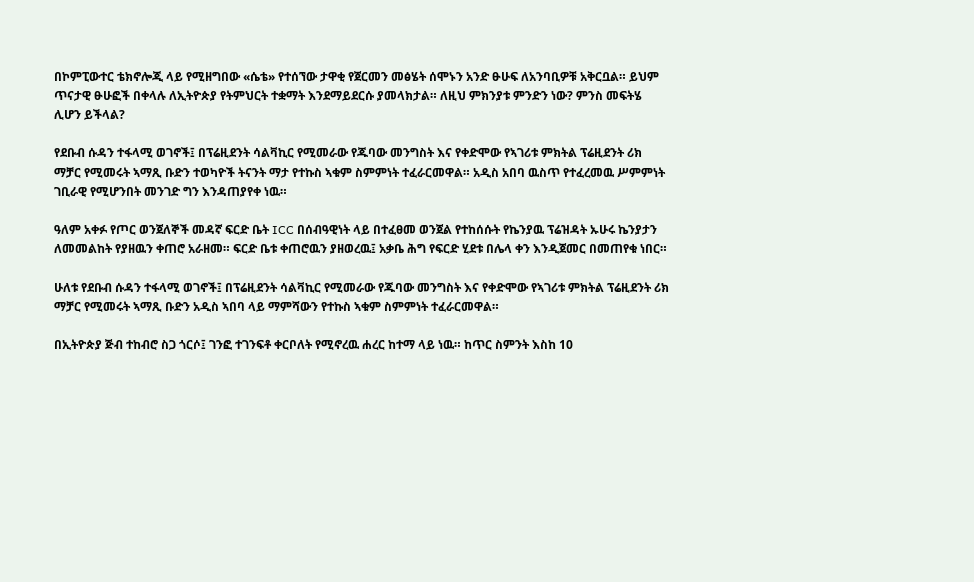በኮምፒውተር ቴክኖሎጂ ላይ የሚዘግበው «ሴቴ» የተሰኘው ታዋቂ የጀርመን መፅሄት ሰሞኑን አንድ ፁሁፍ ለአንባቢዎቹ አቅርቧል። ይህም ጥናታዊ ፁሁፎች በቀላሉ ለኢትዮጵያ የትምህርት ተቋማት እንደማይደርሱ ያመላክታል። ለዚህ ምክንያቱ ምንድን ነው? ምንስ መፍትሄ ሊሆን ይችላል?

የደቡብ ሱዳን ተፋላሚ ወገኖች፤ በፕሬዚደንት ሳልቫኪር የሚመራው የጁባው መንግስት እና የቀድሞው የኣገሪቱ ምክትል ፕሬዚደንት ሪክ ማቻር የሚመሩት ኣማጺ ቡድን ተወካዮች ትናንት ማታ የተኩስ ኣቁም ስምምነት ተፈራርመዋል። አዲስ አበባ ዉስጥ የተፈረመዉ ሥምምነት ገቢራዊ የሚሆንበት መንገድ ግን እንዳጠያየቀ ነዉ።

ዓለም አቀፉ የጦር ወንጀለኞች መዳኛ ፍርድ ቤት ICC በሰብዓዊነት ላይ በተፈፀመ ወንጀል የተከሰሱት የኬንያዉ ፕሬዝዳት ኡሁሩ ኬንያታን ለመመልከት የያዘዉን ቀጠሮ አራዘመ። ፍርድ ቤቱ ቀጠሮዉን ያዘወረዉ፤ አቃቤ ሕግ የፍርድ ሂደቱ በሌላ ቀን እንዲጀመር በመጠየቁ ነበር።

ሁለቱ የደቡብ ሱዳን ተፋላሚ ወገኖች፤ በፕሬዚደንት ሳልቫኪር የሚመራው የጁባው መንግስት እና የቀድሞው የኣገሪቱ ምክትል ፕሬዚደንት ሪክ ማቻር የሚመሩት ኣማጺ ቡድን አዲስ ኣበባ ላይ ማምሻውን የተኩስ ኣቁም ስምምነት ተፈራርመዋል።

በኢትዮጵያ ጅብ ተከብሮ ስጋ ጎርሶ፤ ገንፎ ተገንፍቶ ቀርቦለት የሚኖረዉ ሐረር ከተማ ላይ ነዉ። ከጥር ስምንት እስከ 10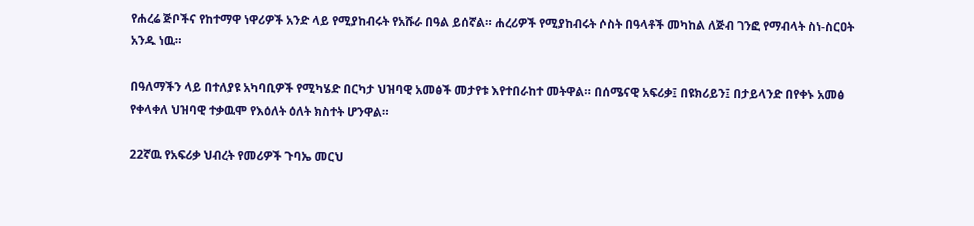የሐረሬ ጅቦችና የከተማዋ ነዋሪዎች አንድ ላይ የሚያከብሩት የአሹራ በዓል ይሰኛል። ሐረሪዎች የሚያከብሩት ሶስት በዓላቶች መካከል ለጅብ ገንፎ የማብላት ስነ-ስርዐት አንዱ ነዉ።

በዓለማችን ላይ በተለያዩ አካባቢዎች የሚካሄድ በርካታ ህዝባዊ አመፅች መታየቱ እየተበራከተ መትዋል። በሰሜናዊ አፍሪቃ፤ በዩክሪይን፤ በታይላንድ በየቀኑ አመፅ የቀላቀለ ህዝባዊ ተቃዉሞ የእዕለት ዕለት ክስተት ሆንዋል።

22ኛዉ የአፍሪቃ ህብረት የመሪዎች ጉባኤ መርህ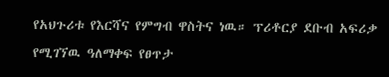የአህጉሪቱ የእርሻና የምግብ ዋስትና ነዉ። ፕሪቶርያ ደቡብ አፍሪቃ የሚገኘዉ ዓለማቀፍ የፀጥታ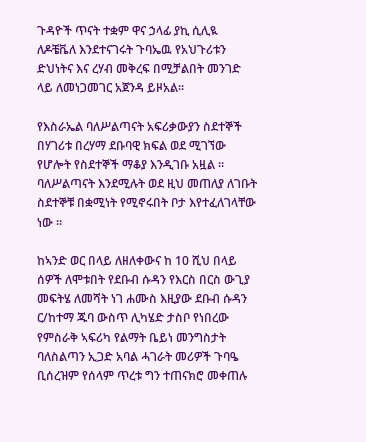ጉዳዮች ጥናት ተቋም ዋና ኃላፊ ያኪ ሲሊዪ ለዶቼቬለ እንደተናገሩት ጉባኤዉ የአህጉሪቱን ድህነትና እና ረሃብ መቅረፍ በሚቻልበት መንገድ ላይ ለመነጋመገር አጀንዳ ይዞአል።

የእስራኤል ባለሥልጣናት አፍሪቃውያን ስደተኞች በሃገሪቱ በረሃማ ደቡባዊ ክፍል ወደ ሚገኘው የሆሎት የስደተኞች ማቆያ እንዲገቡ አዟል ። ባለሥልጣናት እንደሚሉት ወደ ዚህ መጠለያ ለገቡት ስደተኞቹ በቋሚነት የሚኖሩበት ቦታ እየተፈለገላቸው ነው ።

ከኣንድ ወር በላይ ለዘለቀውና ከ 10 ሺህ በላይ ሰዎች ለሞቱበት የደቡብ ሱዳን የእርስ በርስ ውጊያ መፍትሄ ለመሻት ነገ ሐሙስ እዚያው ደቡብ ሱዳን ር/ከተማ ጁባ ውስጥ ሊካሄድ ታስቦ የነበረው የምስራቅ ኣፍሪካ የልማት ቤይነ መንግስታት ባለስልጣን ኢጋድ አባል ሓገራት መሪዎች ጉባዔ ቢሰረዝም የሰላም ጥረቱ ግን ተጠናክሮ መቀጠሉ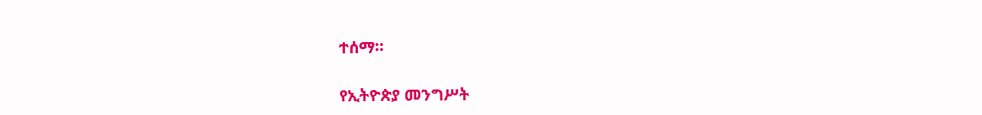ተሰማ።

የኢትዮጵያ መንግሥት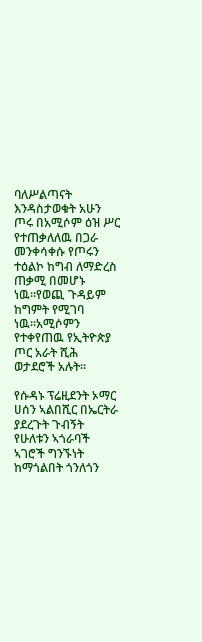ባለሥልጣናት እንዳስታወቁት አሁን ጦሩ በአሚሶም ዕዝ ሥር የተጠቃለለዉ በጋራ መንቀሳቀሱ የጦሩን ተዕልኮ ከግብ ለማድረስ ጠቃሚ በመሆኑ ነዉ።የወጪ ጉዳይም ከግምት የሚገባ ነዉ።አሚሶምን የተቀየጠዉ የኢትዮጵያ ጦር አራት ሺሕ ወታደሮች አሉት።

የሱዳኑ ፕሬዚደንት ኦማር ሀሰን ኣልበሺር በኤርትራ ያደረጉት ጉብኝት የሁለቱን ኣጎራባች ኣገሮች ግንኙነት ከማጎልበት ጎንለጎን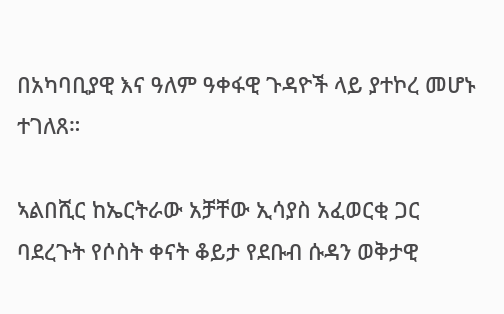በአካባቢያዊ እና ዓለም ዓቀፋዊ ጉዳዮች ላይ ያተኮረ መሆኑ ተገለጸ።

ኣልበሺር ከኤርትራው አቻቸው ኢሳያስ አፈወርቂ ጋር ባደረጉት የሶስት ቀናት ቆይታ የደቡብ ሱዳን ወቅታዊ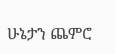ሁኔታን ጨምሮ